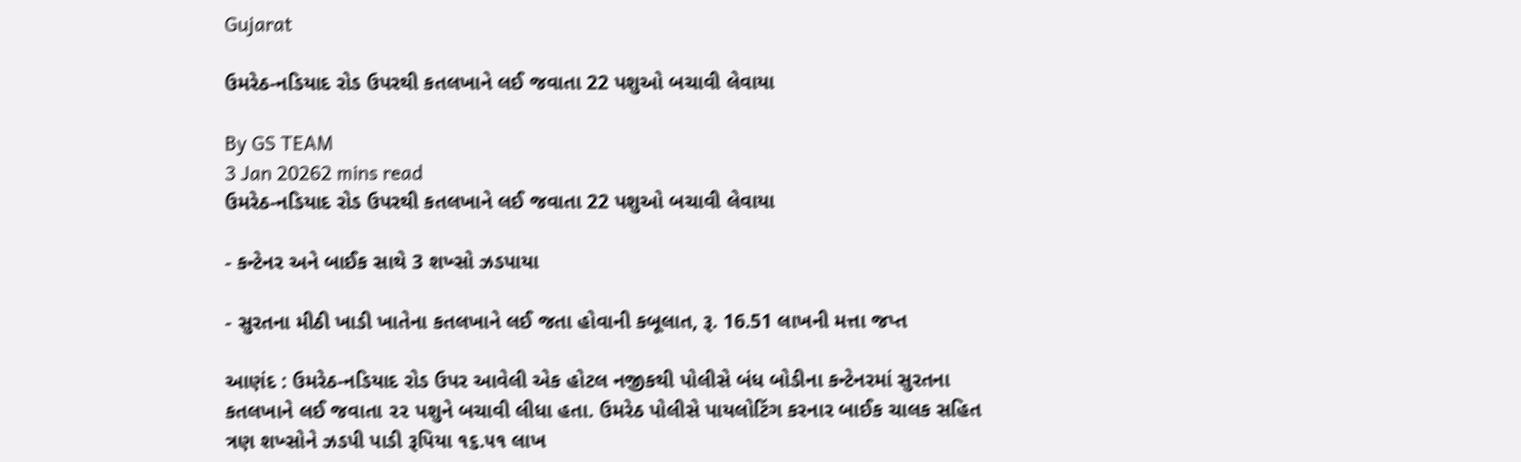Gujarat

ઉમરેઠ-નડિયાદ રોડ ઉપરથી કતલખાને લઈ જવાતા 22 પશુઓ બચાવી લેવાયા

By GS TEAM
3 Jan 20262 mins read
ઉમરેઠ-નડિયાદ રોડ ઉપરથી કતલખાને લઈ જવાતા 22 પશુઓ બચાવી લેવાયા

- કન્ટેનર અને બાઈક સાથે 3 શખ્સો ઝડપાયા

- સુરતના મીઠી ખાડી ખાતેના કતલખાને લઈ જતા હોવાની કબૂલાત, રૂ. 16.51 લાખની મત્તા જપ્ત

આણંદ : ઉમરેઠ-નડિયાદ રોડ ઉપર આવેલી એક હોટલ નજીકથી પોલીસે બંધ બોડીના કન્ટેનરમાં સુરતના કતલખાને લઈ જવાતા ૨૨ પશુને બચાવી લીધા હતા. ઉમરેઠ પોલીસે પાયલોટિંગ કરનાર બાઈક ચાલક સહિત ત્રણ શખ્સોને ઝડપી પાડી રૂપિયા ૧૬.૫૧ લાખ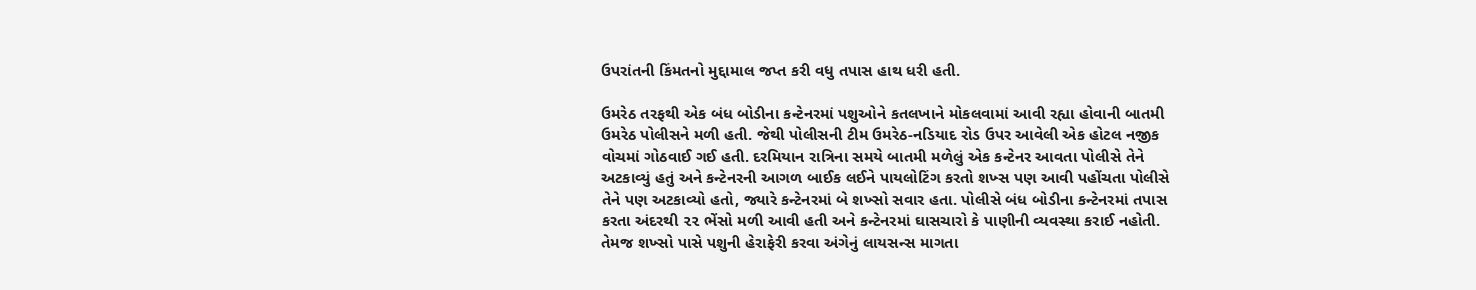ઉપરાંતની કિંમતનો મુદ્દામાલ જપ્ત કરી વધુ તપાસ હાથ ધરી હતી.

ઉમરેઠ તરફથી એક બંધ બોડીના કન્ટેનરમાં પશુઓને કતલખાને મોકલવામાં આવી રહ્યા હોવાની બાતમી ઉમરેઠ પોલીસને મળી હતી. જેથી પોલીસની ટીમ ઉમરેઠ-નડિયાદ રોડ ઉપર આવેલી એક હોટલ નજીક વોચમાં ગોઠવાઈ ગઈ હતી. દરમિયાન રાત્રિના સમયે બાતમી મળેલું એક કન્ટેનર આવતા પોલીસે તેને અટકાવ્યું હતું અને કન્ટેનરની આગળ બાઈક લઈને પાયલોટિંગ કરતો શખ્સ પણ આવી પહોંચતા પોલીસે તેને પણ અટકાવ્યો હતો, જ્યારે કન્ટેનરમાં બે શખ્સો સવાર હતા. પોલીસે બંધ બોડીના કન્ટેનરમાં તપાસ કરતા અંદરથી ૨૨ ભેંસો મળી આવી હતી અને કન્ટેનરમાં ઘાસચારો કે પાણીની વ્યવસ્થા કરાઈ નહોતી. તેમજ શખ્સો પાસે પશુની હેરાફેરી કરવા અંગેનું લાયસન્સ માગતા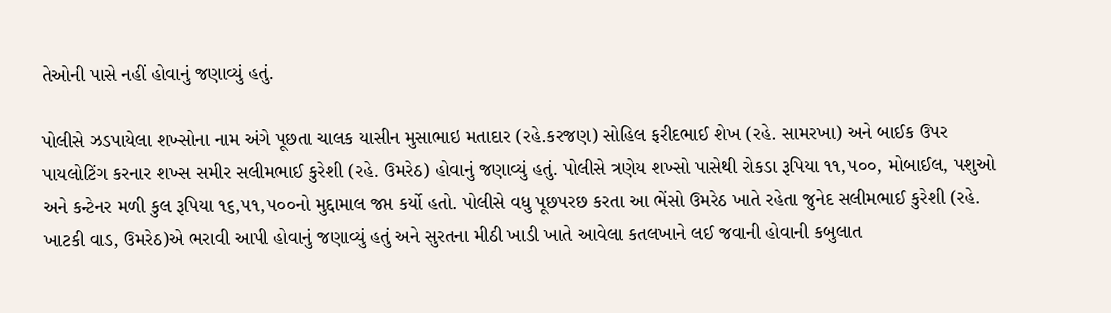તેઓની પાસે નહીં હોવાનું જણાવ્યું હતું.

પોલીસે ઝડપાયેલા શખ્સોના નામ અંગે પૂછતા ચાલક યાસીન મુસાભાઇ મતાદાર (રહે.કરજણ) સોહિલ ફરીદભાઈ શેખ (રહે. સામરખા) અને બાઈક ઉપર પાયલોટિંગ કરનાર શખ્સ સમીર સલીમભાઈ કુરેશી (રહે. ઉમરેઠ) હોવાનું જણાવ્યું હતું. પોલીસે ત્રણેય શખ્સો પાસેથી રોકડા રૂપિયા ૧૧,૫૦૦, મોબાઈલ, પશુઓ અને કન્ટેનર મળી કુલ રૂપિયા ૧૬,૫૧,૫૦૦નો મુદ્દામાલ જપ્ત કર્યો હતો. પોલીસે વધુ પૂછપરછ કરતા આ ભેંસો ઉમરેઠ ખાતે રહેતા જુનેદ સલીમભાઈ કુરેશી (રહે. ખાટકી વાડ, ઉમરેઠ)એ ભરાવી આપી હોવાનું જણાવ્યું હતું અને સુરતના મીઠી ખાડી ખાતે આવેલા કતલખાને લઈ જવાની હોવાની કબુલાત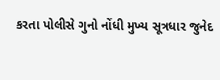કરતા પોલીસે ગુનો નોંધી મુખ્ય સૂત્રધાર જુનેદ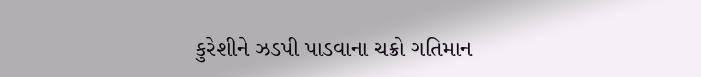કુરેશીને ઝડપી પાડવાના ચક્રો ગતિમાન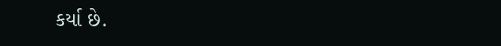કર્યા છે.